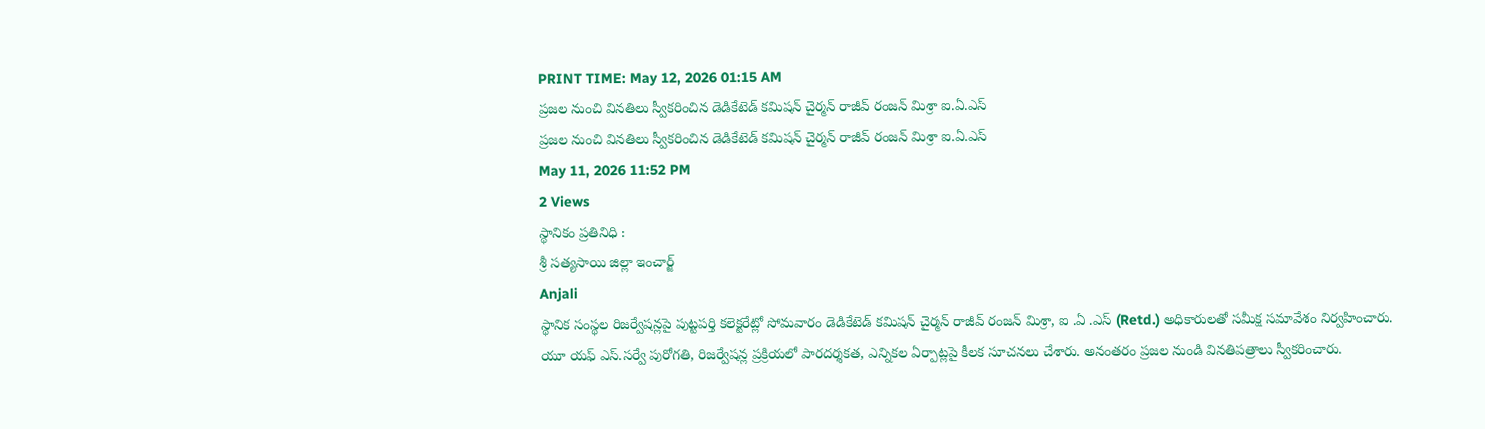PRINT TIME: May 12, 2026 01:15 AM
ప్రజల నుంచి వినతిలు స్వీకరించిన డెడికేటెడ్ కమిషన్ చైర్మన్ రాజీవ్ రంజన్ మిశ్రా ఐ.ఏ.ఎస్
ప్రజల నుంచి వినతిలు స్వీకరించిన డెడికేటెడ్ కమిషన్ చైర్మన్ రాజీవ్ రంజన్ మిశ్రా ఐ.ఏ.ఎస్
May 11, 2026 11:52 PM
2 Views
స్థానికం ప్రతినిధి :
శ్రీ సత్యసాయి జిల్లా ఇంచార్జ్
Anjali
స్థానిక సంస్థల రిజర్వేషన్లపై పుట్టపర్తి కలెక్టరేట్లో సోమవారం డెడికేటెడ్ కమిషన్ చైర్మన్ రాజీవ్ రంజన్ మిశ్రా, ఐ .ఏ .ఎస్ (Retd.) అధికారులతో సమీక్ష సమావేశం నిర్వహించారు.
యూ యఫ్ ఎస్.సర్వే పురోగతి, రిజర్వేషన్ల ప్రక్రియలో పారదర్శకత, ఎన్నికల ఏర్పాట్లపై కీలక సూచనలు చేశారు. అనంతరం ప్రజల నుండి వినతిపత్రాలు స్వీకరించారు.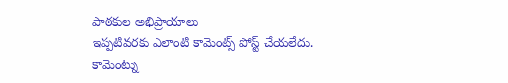పాఠకుల అభిప్రాయాలు
ఇప్పటివరకు ఎలాంటి కామెంట్స్ పోస్ట్ చేయలేదు.
కామెంట్ను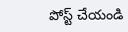పోస్ట్ చేయండి